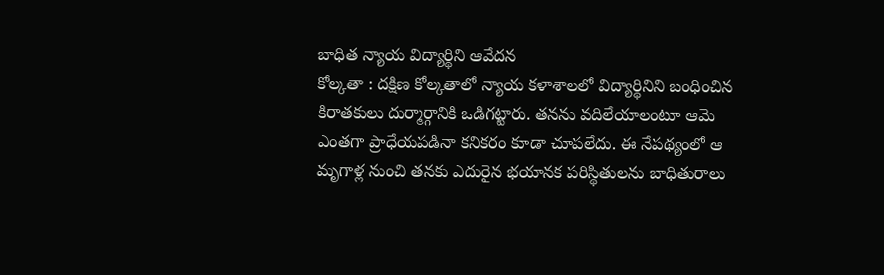బాధిత న్యాయ విద్యార్థిని ఆవేదన
కోల్కతా : దక్షిణ కోల్కతాలో న్యాయ కళాశాలలో విద్యార్థినిని బంధించిన కిరాతకులు దుర్మార్గానికి ఒడిగట్టారు. తనను వదిలేయాలంటూ ఆమె ఎంతగా ప్రాధేయపడినా కనికరం కూడా చూపలేదు. ఈ నేపథ్యంలో ఆ మృగాళ్ల నుంచి తనకు ఎదురైన భయానక పరిస్థితులను బాధితురాలు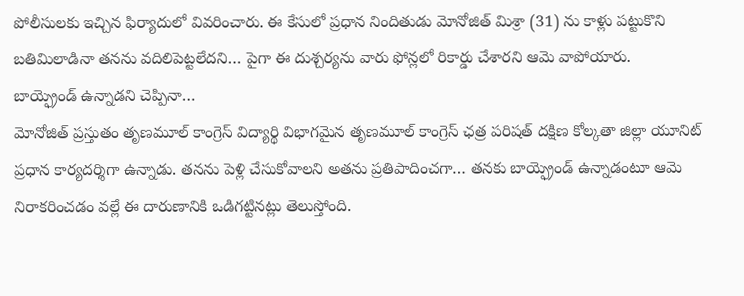పోలీసులకు ఇచ్చిన ఫిర్యాదులో వివరించారు. ఈ కేసులో ప్రధాన నిందితుడు మోనోజిత్ మిశ్రా (31) ను కాళ్లు పట్టుకొని బతిమిలాడినా తనను వదిలిపెట్టలేదని… పైగా ఈ దుశ్చర్యను వారు ఫోన్లలో రికార్డు చేశారని ఆమె వాపోయారు.
బాయ్ఫ్రెండ్ ఉన్నాడని చెప్పినా…
మోనోజిత్ ప్రస్తుతం తృణమూల్ కాంగ్రెస్ విద్యార్థి విభాగమైన తృణమూల్ కాంగ్రెస్ ఛత్ర పరిషత్ దక్షిణ కోల్కతా జిల్లా యూనిట్ ప్రధాన కార్యదర్శిగా ఉన్నాడు. తనను పెళ్లి చేసుకోవాలని అతను ప్రతిపాదించగా… తనకు బాయ్ఫ్రెండ్ ఉన్నాడంటూ ఆమె నిరాకరించడం వల్లే ఈ దారుణానికి ఒడిగట్టినట్లు తెలుస్తోంది.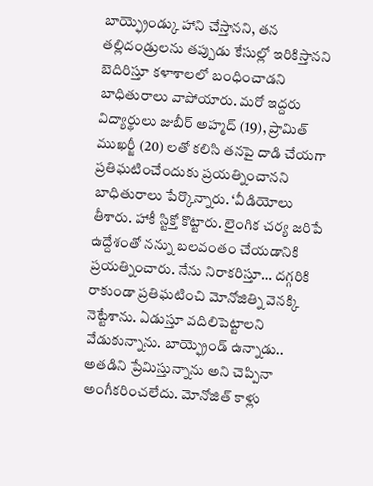బాయ్ఫ్రెండ్కు హాని చేస్తానని, తన తల్లిదండ్రులను తప్పుడు కేసుల్లో ఇరికిస్తానని బెదిరిస్తూ కళాశాలలో బంధించాడని బాధితురాలు వాపోయారు. మరో ఇద్దరు విద్యార్థులు జుబీర్ అహ్మద్ (19), ప్రామిత్ ముఖర్జీ (20) లతో కలిసి తనపై దాడి చేయగా ప్రతిఘటించేందుకు ప్రయత్నించానని బాధితురాలు పేర్కొన్నారు. ‘వీడియోలు తీశారు. హాకీ స్టిక్తో కొట్టారు. లైంగిక చర్య జరిపే ఉద్దేశంతో నన్ను బలవంతం చేయడానికి ప్రయత్నించారు. నేను నిరాకరిస్తూ… దగ్గరికి రాకుండా ప్రతిఘటించి మోనోజిత్ని వెనక్కి నెట్టేశాను. ఏడుస్తూ వదిలిపెట్టాలని వేడుకున్నాను. బాయ్ఫ్రెండ్ ఉన్నాడు.. అతడిని ప్రేమిస్తున్నాను అని చెప్పినా అంగీకరించలేదు. మోనోజిత్ కాళ్లు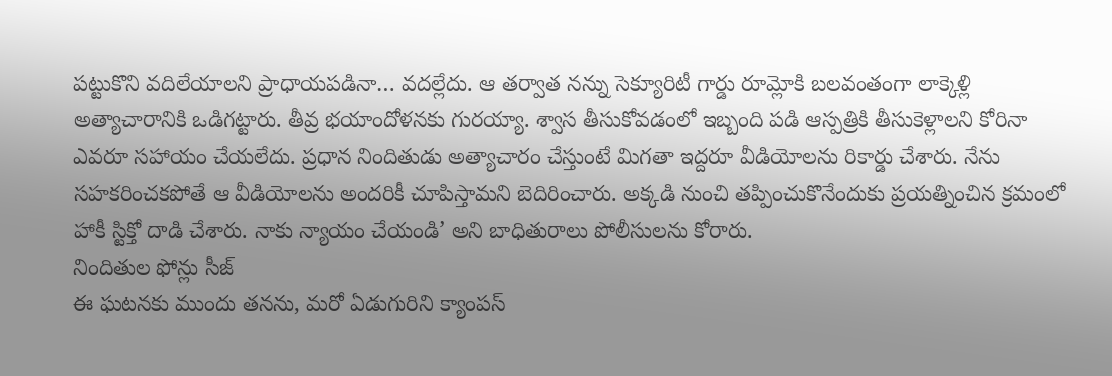పట్టుకొని వదిలేయాలని ప్రాధాయపడినా… వదల్లేదు. ఆ తర్వాత నన్ను సెక్యూరిటీ గార్డు రూమ్లోకి బలవంతంగా లాక్కెళ్లి అత్యాచారానికి ఒడిగట్టారు. తీవ్ర భయాందోళనకు గురయ్యా. శ్వాస తీసుకోవడంలో ఇబ్బంది పడి ఆస్పత్రికి తీసుకెళ్లాలని కోరినా ఎవరూ సహాయం చేయలేదు. ప్రధాన నిందితుడు అత్యాచారం చేస్తుంటే మిగతా ఇద్దరూ వీడియోలను రికార్డు చేశారు. నేను సహకరించకపోతే ఆ వీడియోలను అందరికీ చూపిస్తామని బెదిరించారు. అక్కడి నుంచి తప్పించుకొనేందుకు ప్రయత్నించిన క్రమంలో హాకీ స్టిక్తో దాడి చేశారు. నాకు న్యాయం చేయండి’ అని బాధితురాలు పోలీసులను కోరారు.
నిందితుల ఫోన్లు సీజ్
ఈ ఘటనకు ముందు తనను, మరో ఏడుగురిని క్యాంపస్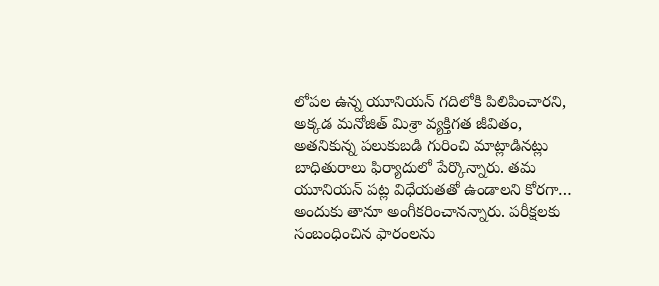లోపల ఉన్న యూనియన్ గదిలోకి పిలిపించారని, అక్కడ మనోజిత్ మిశ్రా వ్యక్తిగత జీవితం, అతనికున్న పలుకుబడి గురించి మాట్లాడినట్లు బాధితురాలు ఫిర్యాదులో పేర్కొన్నారు. తమ యూనియన్ పట్ల విధేయతతో ఉండాలని కోరగా… అందుకు తానూ అంగీకరించానన్నారు. పరీక్షలకు సంబంధించిన ఫారంలను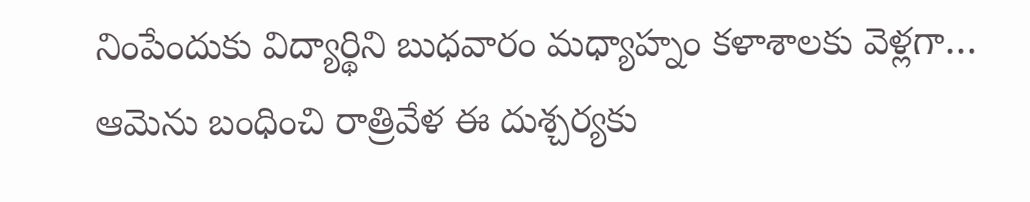నింపేందుకు విద్యార్థిని బుధవారం మధ్యాహ్నం కళాశాలకు వెళ్లగా… ఆమెను బంధించి రాత్రివేళ ఈ దుశ్చర్యకు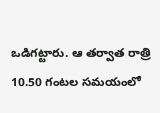ఒడిగట్టారు. ఆ తర్వాత రాత్రి 10.50 గంటల సమయంలో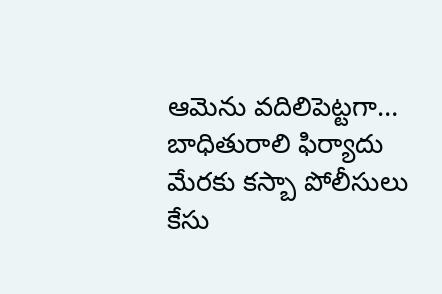ఆమెను వదిలిపెట్టగా… బాధితురాలి ఫిర్యాదు మేరకు కస్బా పోలీసులు కేసు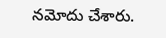నమోదు చేశారు.